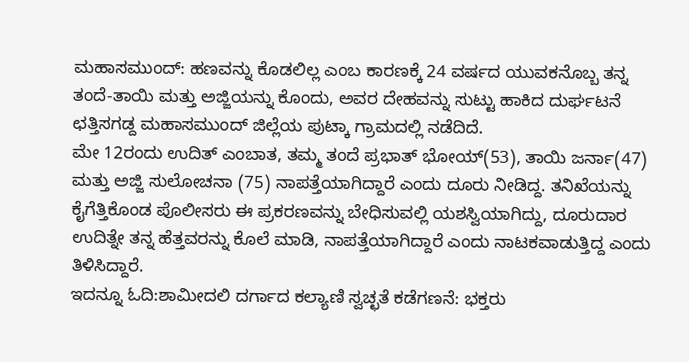ಮಹಾಸಮುಂದ್: ಹಣವನ್ನು ಕೊಡಲಿಲ್ಲ ಎಂಬ ಕಾರಣಕ್ಕೆ 24 ವರ್ಷದ ಯುವಕನೊಬ್ಬ ತನ್ನ ತಂದೆ-ತಾಯಿ ಮತ್ತು ಅಜ್ಜಿಯನ್ನು ಕೊಂದು, ಅವರ ದೇಹವನ್ನು ಸುಟ್ಟು ಹಾಕಿದ ದುರ್ಘಟನೆ ಛತ್ತಿಸಗಡ್ದ ಮಹಾಸಮುಂದ್ ಜಿಲ್ಲೆಯ ಪುಟ್ಕಾ ಗ್ರಾಮದಲ್ಲಿ ನಡೆದಿದೆ.
ಮೇ 12ರಂದು ಉದಿತ್ ಎಂಬಾತ, ತಮ್ಮ ತಂದೆ ಪ್ರಭಾತ್ ಭೋಯ್(53), ತಾಯಿ ಜರ್ನಾ(47) ಮತ್ತು ಅಜ್ಜಿ ಸುಲೋಚನಾ (75) ನಾಪತ್ತೆಯಾಗಿದ್ದಾರೆ ಎಂದು ದೂರು ನೀಡಿದ್ದ. ತನಿಖೆಯನ್ನು ಕೈಗೆತ್ತಿಕೊಂಡ ಪೊಲೀಸರು ಈ ಪ್ರಕರಣವನ್ನು ಬೇಧಿಸುವಲ್ಲಿ ಯಶಸ್ವಿಯಾಗಿದ್ದು, ದೂರುದಾರ ಉದಿತ್ನೇ ತನ್ನ ಹೆತ್ತವರನ್ನು ಕೊಲೆ ಮಾಡಿ, ನಾಪತ್ತೆಯಾಗಿದ್ದಾರೆ ಎಂದು ನಾಟಕವಾಡುತ್ತಿದ್ದ ಎಂದು ತಿಳಿಸಿದ್ದಾರೆ.
ಇದನ್ನೂ ಓದಿ:ಶಾಮೀದಲಿ ದರ್ಗಾದ ಕಲ್ಯಾಣಿ ಸ್ವಚ್ಛತೆ ಕಡೆಗಣನೆ: ಭಕ್ತರು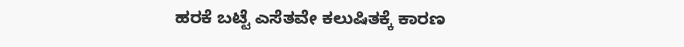ಹರಕೆ ಬಟ್ಟೆ ಎಸೆತವೇ ಕಲುಷಿತಕ್ಕೆ ಕಾರಣ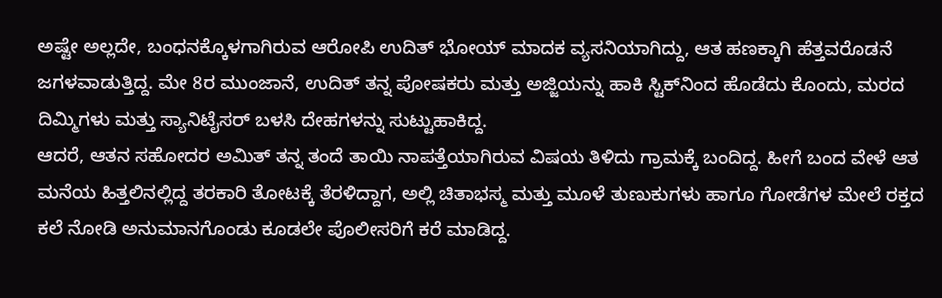ಅಷ್ಟೇ ಅಲ್ಲದೇ, ಬಂಧನಕ್ಕೊಳಗಾಗಿರುವ ಆರೋಪಿ ಉದಿತ್ ಭೋಯ್ ಮಾದಕ ವ್ಯಸನಿಯಾಗಿದ್ದು, ಆತ ಹಣಕ್ಕಾಗಿ ಹೆತ್ತವರೊಡನೆ ಜಗಳವಾಡುತ್ತಿದ್ದ. ಮೇ 8ರ ಮುಂಜಾನೆ, ಉದಿತ್ ತನ್ನ ಪೋಷಕರು ಮತ್ತು ಅಜ್ಜಿಯನ್ನು ಹಾಕಿ ಸ್ಟಿಕ್‌ನಿಂದ ಹೊಡೆದು ಕೊಂದು, ಮರದ ದಿಮ್ಮಿಗಳು ಮತ್ತು ಸ್ಯಾನಿಟೈಸರ್ ಬಳಸಿ ದೇಹಗಳನ್ನು ಸುಟ್ಟುಹಾಕಿದ್ದ.
ಆದರೆ, ಆತನ ಸಹೋದರ ಅಮಿತ್ ತನ್ನ ತಂದೆ ತಾಯಿ ನಾಪತ್ತೆಯಾಗಿರುವ ವಿಷಯ ತಿಳಿದು ಗ್ರಾಮಕ್ಕೆ ಬಂದಿದ್ದ. ಹೀಗೆ ಬಂದ ವೇಳೆ ಆತ ಮನೆಯ ಹಿತ್ತಲಿನಲ್ಲಿದ್ದ ತರಕಾರಿ ತೋಟಕ್ಕೆ ತೆರಳಿದ್ದಾಗ, ಅಲ್ಲಿ ಚಿತಾಭಸ್ಮ ಮತ್ತು ಮೂಳೆ ತುಣುಕುಗಳು ಹಾಗೂ ಗೋಡೆಗಳ ಮೇಲೆ ರಕ್ತದ ಕಲೆ ನೋಡಿ ಅನುಮಾನಗೊಂಡು ಕೂಡಲೇ ಪೊಲೀಸರಿಗೆ ಕರೆ ಮಾಡಿದ್ದ.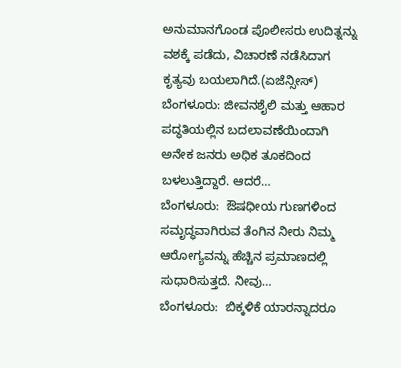ಅನುಮಾನಗೊಂಡ ಪೊಲೀಸರು ಉದಿತ್ನನ್ನು ವಶಕ್ಕೆ ಪಡೆದು, ವಿಚಾರಣೆ ನಡೆಸಿದಾಗ ಕೃತ್ಯವು ಬಯಲಾಗಿದೆ.(ಏಜೆನ್ಸೀಸ್)
ಬೆಂಗಳೂರು: ಜೀವನಶೈಲಿ ಮತ್ತು ಆಹಾರ ಪದ್ಧತಿಯಲ್ಲಿನ ಬದಲಾವಣೆಯಿಂದಾಗಿ ಅನೇಕ ಜನರು ಅಧಿಕ ತೂಕದಿಂದ ಬಳಲುತ್ತಿದ್ದಾರೆ. ಆದರೆ…
ಬೆಂಗಳೂರು:  ಔಷಧೀಯ ಗುಣಗಳಿಂದ ಸಮೃದ್ಧವಾಗಿರುವ ತೆಂಗಿನ ನೀರು ನಿಮ್ಮ  ಆರೋಗ್ಯವನ್ನು ಹೆಚ್ಚಿನ ಪ್ರಮಾಣದಲ್ಲಿ ಸುಧಾರಿಸುತ್ತದೆ. ನೀವು…
ಬೆಂಗಳೂರು:  ಬಿಕ್ಕಳಿಕೆ ಯಾರನ್ನಾದರೂ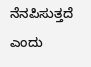ನೆನಪಿಸುತ್ತದೆ ಎಂದು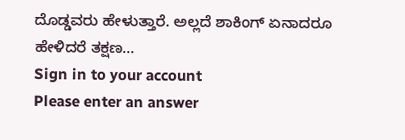ದೊಡ್ಡವರು ಹೇಳುತ್ತಾರೆ. ಅಲ್ಲದೆ ಶಾಕಿಂಗ್ ಏನಾದರೂ ಹೇಳಿದರೆ ತಕ್ಷಣ…
Sign in to your account
Please enter an answer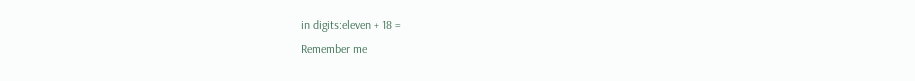in digits:eleven + 18 =
Remember me